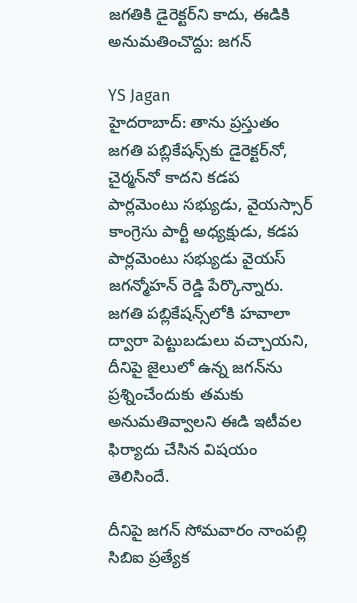జగతికి డైరెక్టర్‌ని కాదు, ఈడికి అనుమతించొద్దు: జగన్

YS Jagan
హైదరాబాద్: తాను ప్రస్తుతం జగతి పబ్లికేషన్స్‌కు డైరెక్టర్‌నో, చైర్మన్‌నో కాదని కడప పార్లమెంటు సభ్యుడు, వైయస్సార్ కాంగ్రెసు పార్టీ అధ్యక్షుడు, కడప పార్లమెంటు సభ్యుడు వైయస్ జగన్మోహన్ రెడ్డి పేర్కొన్నారు. జగతి పబ్లికేషన్స్‌లోకి హవాలా ద్వారా పెట్టుబడులు వచ్చాయని, దీనిపై జైలులో ఉన్న జగన్‌ను ప్రశ్నించేందుకు తమకు అనుమతివ్వాలని ఈడి ఇటీవల ఫిర్యాదు చేసిన విషయం తెలిసిందే.

దీనిపై జగన్ సోమవారం నాంపల్లి సిబిఐ ప్రత్యేక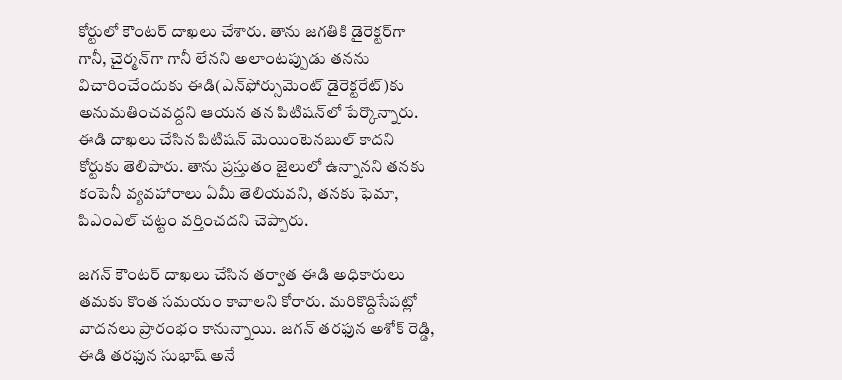కోర్టులో కౌంటర్ దాఖలు చేశారు. తాను జగతికి డైరెక్టర్‌గా గానీ, చైర్మన్‌గా గానీ లేనని అలాంటప్పుడు తనను విచారించేందుకు ఈడి(ఎన్‌ఫోర్సుమెంట్ డైరెక్టరేట్)కు అనుమతించవద్దని ఆయన తన పిటిషన్‌లో పేర్కొన్నారు. ఈడి దాఖలు చేసిన పిటిషన్ మెయింటెనబుల్ కాదని కోర్టుకు తెలిపారు. తాను ప్రస్తుతం జైలులో ఉన్నానని తనకు కంపెనీ వ్యవహారాలు ఏమీ తెలియవని, తనకు ఫెమా, పిఎంఎల్ చట్టం వర్తించదని చెప్పారు.

జగన్ కౌంటర్ దాఖలు చేసిన తర్వాత ఈడి అధికారులు తమకు కొంత సమయం కావాలని కోరారు. మరికొద్దిసేపట్లో వాదనలు ప్రారంభం కానున్నాయి. జగన్ తరఫున అశోక్ రెడ్డి, ఈడి తరఫున సుభాష్ అనే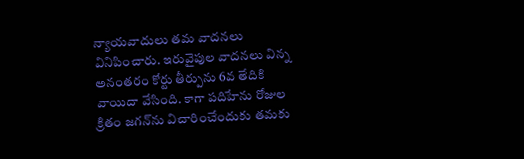న్యాయవాదులు తమ వాదనలు వినిపించారు. ఇరువైపుల వాదనలు విన్న అనంతరం కోర్టు తీర్పును 6వ తేదికి వాయిదా వేసింది. కాగా పదిహేను రోజుల క్రితం జగన్‌ను విచారించేందుకు తమకు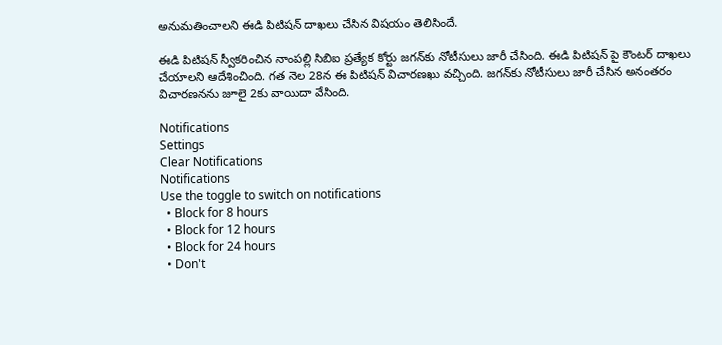అనుమతించాలని ఈడి పిటిషన్ దాఖలు చేసిన విషయం తెలిసిందే.

ఈడి పిటిషన్ స్వీకరించిన నాంపల్లి సిబిఐ ప్రత్యేక కోర్టు జగన్‌కు నోటీసులు జారీ చేసింది. ఈడి పిటిషన్ పై కౌంటర్ దాఖలు చేయాలని ఆదేశించింది. గత నెల 28న ఈ పిటిషన్ విచారణఖు వచ్చింది. జగన్‌కు నోటీసులు జారీ చేసిన అనంతరం విచారణనను జూలై 2కు వాయిదా వేసింది.

Notifications
Settings
Clear Notifications
Notifications
Use the toggle to switch on notifications
  • Block for 8 hours
  • Block for 12 hours
  • Block for 24 hours
  • Don't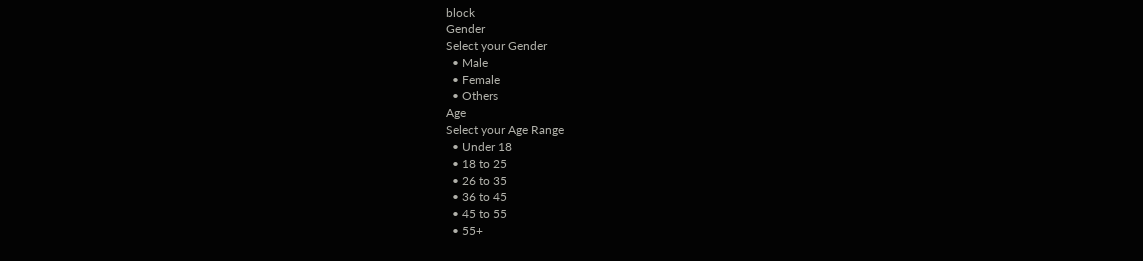block
Gender
Select your Gender
  • Male
  • Female
  • Others
Age
Select your Age Range
  • Under 18
  • 18 to 25
  • 26 to 35
  • 36 to 45
  • 45 to 55
  • 55+